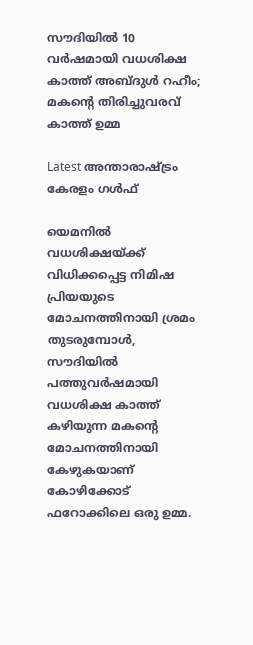സൗദിയില്‍ 10 വര്‍ഷമായി വധശിക്ഷ കാത്ത് അബ്ദുള്‍ റഹീം; മകന്റെ തിരിച്ചുവരവ് കാത്ത് ഉമ്മ

Latest അന്താരാഷ്ട്രം കേരളം ഗൾഫ്

യെമനില്‍ വധശിക്ഷയ്ക്ക് വിധിക്കപ്പെട്ട നിമിഷ പ്രിയയുടെ മോചനത്തിനായി ശ്രമം തുടരുമ്പോള്‍, സൗദിയില്‍ പത്തുവര്‍ഷമായി വധശിക്ഷ കാത്ത് കഴിയുന്ന മകന്റെ മോചനത്തിനായി കേഴുകയാണ് കോഴിക്കോട് ഫറോക്കിലെ ഒരു ഉമ്മ.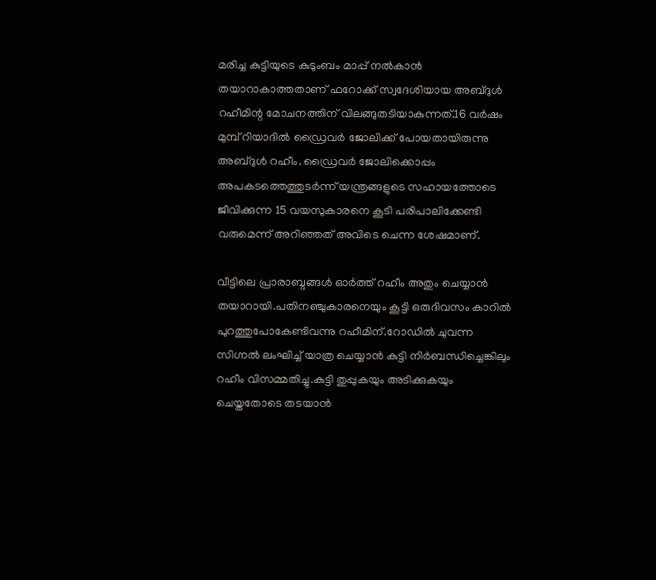മരിച്ച കുട്ടിയുടെ കുടുംബം മാപ്പ് നല്‍കാന്‍ തയാറാകാത്തതാണ് ഫറോക്ക് സ്വദേശിയായ അബ്ദുള്‍ റഹീമിന്റ മോചനത്തിന് വിലങ്ങുതടിയാകുന്നത്.16 വർഷം മുമ്പ് റിയാദിൽ ഡ്രൈവര്‍ ജോലിക്ക് പോയതായിരുന്നു അബ്ദുൾ റഹീം. ഡ്രൈവർ ജോലിക്കൊപ്പം അപകടത്തെത്തുടര്‍ന്ന് യന്ത്രങ്ങളുടെ സഹായത്തോടെ ജീവിക്കുന്ന 15 വയസുകാരനെ കൂടി പരിപാലിക്കേണ്ടി വരുമെന്ന് അറിഞ്ഞത് അവിടെ ചെന്ന ശേഷമാണ്.

വീട്ടിലെ പ്രാരാബ്ദങ്ങള്‍ ഓര്‍ത്ത് റഹീം അതും ചെയ്യാന്‍ തയാറായി.പതിനഞ്ചുകാരനെയും കൂട്ടി ഒരുദിവസം കാറില്‍ പുറത്തുപോകേണ്ടിവന്നു റഹീമിന്.റോഡില്‍ ചുവന്ന സിഗ്നല്‍ ലംഘിച്ച് യാത്ര ചെയ്യാന്‍ കുട്ടി നിര്‍ബന്ധിച്ചെങ്കിലും റഹീം വിസമ്മതിച്ചു.കുട്ടി തുപ്പുകയും അടിക്കുകയും ചെയ്തതോടെ തടയാന്‍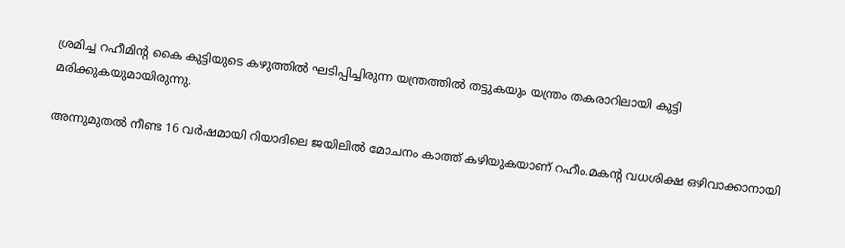ശ്രമിച്ച റഹീമിന്റ കൈ കുട്ടിയുടെ കഴുത്തില്‍ ഘടിപ്പിച്ചിരുന്ന യന്ത്രത്തിൽ തട്ടുകയും യന്ത്രം തകരാറിലായി കുട്ടി മരിക്കുകയുമായിരുന്നു.

അന്നുമുതല്‍ നീണ്ട 16 വർഷമായി റിയാദിലെ ജയിലിൽ മോചനം കാത്ത് കഴിയുകയാണ് റഹീം.മകന്റ വധശിക്ഷ ഒഴിവാക്കാനായി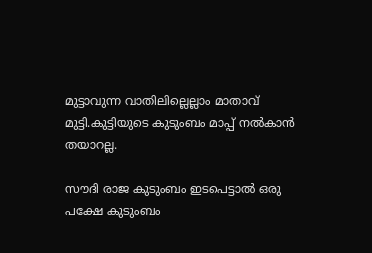മുട്ടാവുന്ന വാതിലില്ലെല്ലാം മാതാവ് മുട്ടി.കുട്ടിയുടെ കുടുംബം മാപ്പ് നൽകാന്‍ തയാറല്ല.

സൗദി രാജ കുടുംബം ഇടപെട്ടാല്‍ ഒരു പക്ഷേ കുടുംബം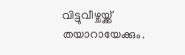വിട്ടുവീഴ്ചയ്ക്ക് തയാറായേക്കും.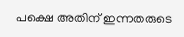പക്ഷെ അതിന് ഇന്നതരുടെ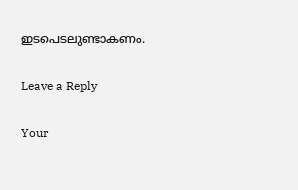ഇടപെടലുണ്ടാകണം.

Leave a Reply

Your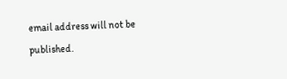email address will not be published.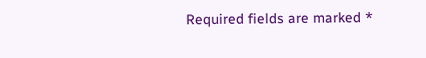Required fields are marked *